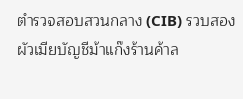ตำรวจสอบสวนกลาง (CIB) รวบสองผัวเมียบัญชีม้าแก๊งร้านค้าล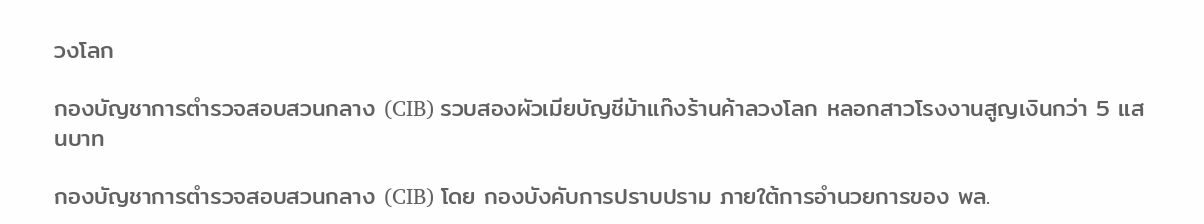วงโลก

กองบัญชาการตำรวจสอบสวนกลาง (CIB) รวบสองผัวเมียบัญชีม้าแก๊งร้านค้าลวงโลก หลอกสาวโรงงานสูญเงินกว่า 5 แสนบาท

กองบัญชาการตำรวจสอบสวนกลาง (CIB) โดย กองบังคับการปราบปราม ภายใต้การอำนวยการของ พล.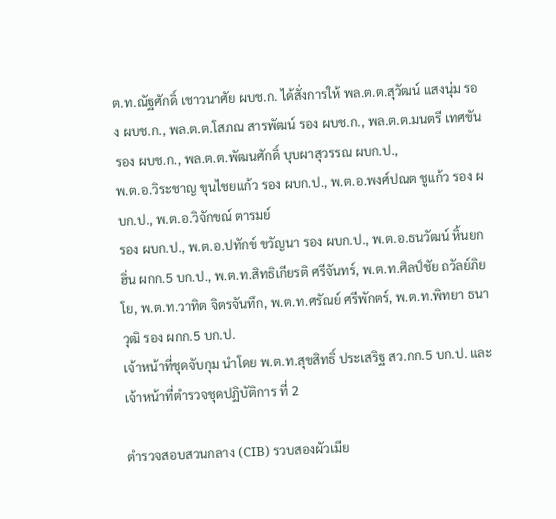ต.ท.ณัฐศักดิ์ เชาวนาศัย ผบช.ก. ได้สั่งการให้ พล.ต.ต.สุวัฒน์ แสงนุ่ม รอง ผบช.ก., พล.ต.ต.โสภณ สารพัฒน์ รอง ผบช.ก., พล.ต.ต.มนตรี เทศขัน รอง ผบช.ก., พล.ต.ต.พัฒนศักดิ์ บุบผาสุวรรณ ผบก.ป.,
พ.ต.อ.วิระชาญ ขุนไชยแก้ว รอง ผบก.ป., พ.ต.อ.พงศ์ปณต ชูแก้ว รอง ผบก.ป., พ.ต.อ.วิจักขณ์ ตารมย์
รอง ผบก.ป., พ.ต.อ.ปทักข์ ขวัญนา รอง ผบก.ป., พ.ต.อ.ธนวัฒน์ หิ้นยกฮิ่น ผกก.5 บก.ป., พ.ต.ท.สิทธิเกียรติ ศรีจันทร์, พ.ต.ท.ศิลป์ชัย ถวัลย์ภิยโย, พ.ต.ท.วาทิต จิตรจันทึก, พ.ต.ท.ศรัณย์ ศรีพักตร์, พ.ต.ท.พิทยา ธนาวุฒิ รอง ผกก.5 บก.ป.
เจ้าหน้าที่ชุดจับกุม นำโดย พ.ต.ท.สุขสิทธิ์ ประเสริฐ สว.กก.5 บก.ป. และเจ้าหน้าที่ตำรวจชุดปฏิบัติการ ที่ 2

ตำรวจสอบสวนกลาง (CIB) รวบสองผัวเมีย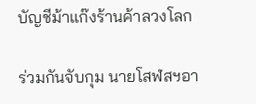บัญชีม้าแก๊งร้านค้าลวงโลก

ร่วมกันจับกุม นายโสฬสฯอา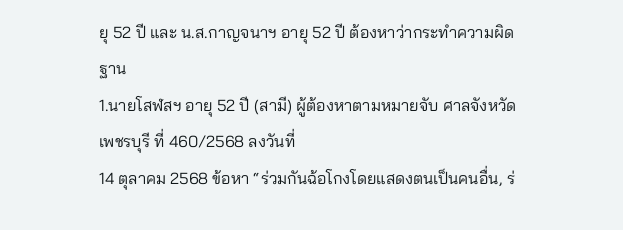ยุ 52 ปี และ น.ส.กาญจนาฯ อายุ 52 ปี ต้องหาว่ากระทำความผิดฐาน
1.นายโสฬสฯ อายุ 52 ปี (สามี) ผู้ต้องหาตามหมายจับ ศาลจังหวัดเพชรบุรี ที่ 460/2568 ลงวันที่
14 ตุลาคม 2568 ข้อหา “ร่วมกันฉ้อโกงโดยแสดงตนเป็นคนอื่น, ร่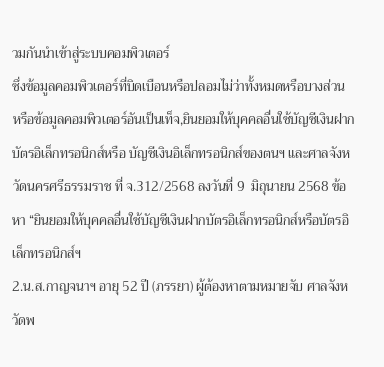วมกันนำเข้าสู่ระบบคอมพิวเตอร์
ซึ่งข้อมูลคอมพิวเตอร์ที่บิดเบือนหรือปลอมไม่ว่าทั้งหมดหรือบางส่วน หรือข้อมูลคอมพิวเตอร์อันเป็นเท็จ,ยินยอมให้บุคคลอื่นใช้บัญชีเงินฝาก บัตรอิเล็กทรอนิกส์หรือ บัญชีเงินอิเล็กทรอนิกส์ของตนฯ และศาลจังหวัดนครศรีธรรมราช ที่ จ.312/2568 ลงวันที่ 9  มิถุนายน 2568 ข้อหา “ยินยอมให้บุคคลอื่นใช้บัญชีเงินฝากบัตรอิเล็กทรอนิกส์หรือบัตรอิเล็กทรอนิกส์ฯ
2.น.ส.กาญจนาฯ อายุ 52 ปี (ภรรยา) ผู้ต้องหาตามหมายจับ ศาลจังหวัดพ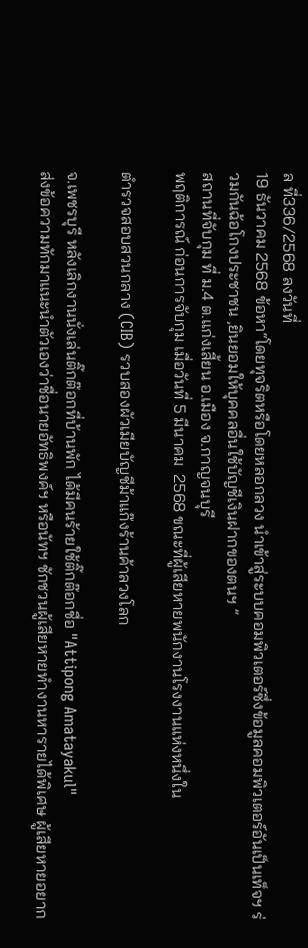ล ที่336/2568 ลงวันที่
19 ธันวาคม 2568 ข้อหา“โดยทุจริตหรือโดยหลอกลวง นำเข้าสู่ระบบคอมพิวเตอร์ซึ่งข้อมูลคอมพิวเตอร์อันเป็นเท็จฯ ร่วมกันฉ้อโกงประชาชน ,ยินยอมให้บุคคลอื่นใช้บัญชีเงินฝากของตนฯ ”
สถานที่จับกุม ที่ ม.4 ต.แก่งเสี้ยน อ.เมือง จ.กาญจนบุรี
พฤติการณ์ ก่อนการจับกุม เมื่อวันที่ 5 มีนาคม  2568 ขณะที่ผู้เสียหายพนักงานโรงงานแห่งหนึ่งใน

ตำรวจสอบสวนกลาง (CIB) รวบสองผัวเมียบัญชีม้าแก๊งร้านค้าลวงโลก

จ.เพชรบุรี หลังเลิกงานนั่งเล่นติ๊กต๊อกที่บ้านพัก ได้มีคนร้ายใช้ติ๊กต๊อกชื่อ "Attipong Amatayakul"
ส่งข้อความทักมาแนะนำตัวเองว่าชื่อนายอัทธิพงค์ฯ หรือนัทฯ ชักชวนผู้เสียหายทำงานหารายได้พิเศษ ผู้เสียหายอยาก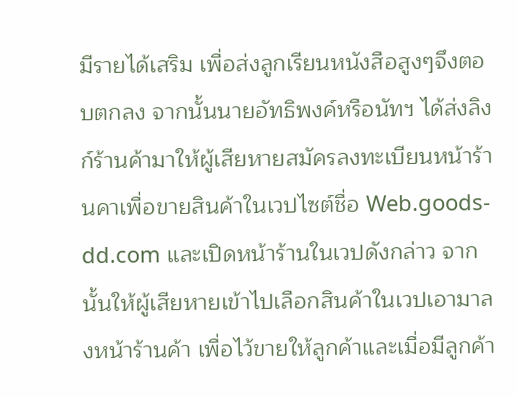มีรายได้เสริม เพื่อส่งลูกเรียนหนังสือสูงๆจึงตอบตกลง จากนั้นนายอัทธิพงค์หรือนัทฯ ได้ส่งลิงก์ร้านค้ามาให้ผู้เสียหายสมัครลงทะเบียนหน้าร้านคาเพื่อขายสินค้าในเวปไซต์ชื่อ Web.goods-dd.com และเปิดหน้าร้านในเวปดังกล่าว จากนั้นให้ผู้เสียหายเข้าไปเลือกสินค้าในเวปเอามาลงหน้าร้านค้า เพื่อไว้ขายให้ลูกค้าและเมื่อมีลูกค้า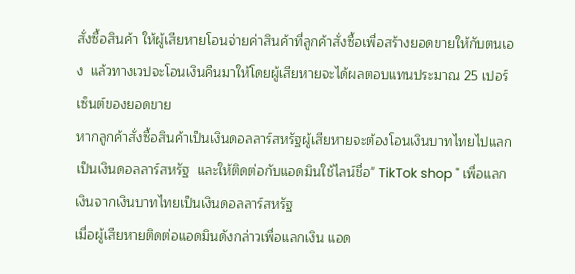สั่งซื้อสินค้า ให้ผู้เสียหายโอนจ่ายค่าสินค้าที่ลูกค้าสั่งซื้อเพื่อสร้างยอดขายให้กับตนเอง  แล้วทางเวปจะโอนเงินคืนมาให้โดยผู้เสียหายจะได้ผลตอบแทนประมาณ 25 เปอร์เซ็นต์ของยอดขาย
หากลูกค้าสั่งซื้อสินค้าเป็นเงินดอลลาร์สหรัฐผู้เสียหายจะต้องโอนเงินบาทไทยไปแลกเป็นเงินดอลลาร์สหรัฐ  และให้ติดต่อกับแอดมินใช้ไลน์ชื่อ" TikTok shop " เพื่อแลกเงินจากเงินบาทไทยเป็นเงินดอลลาร์สหรัฐ
เมื่อผู้เสียหายติดต่อแอดมินดังกล่าวเพื่อแลกเงิน แอด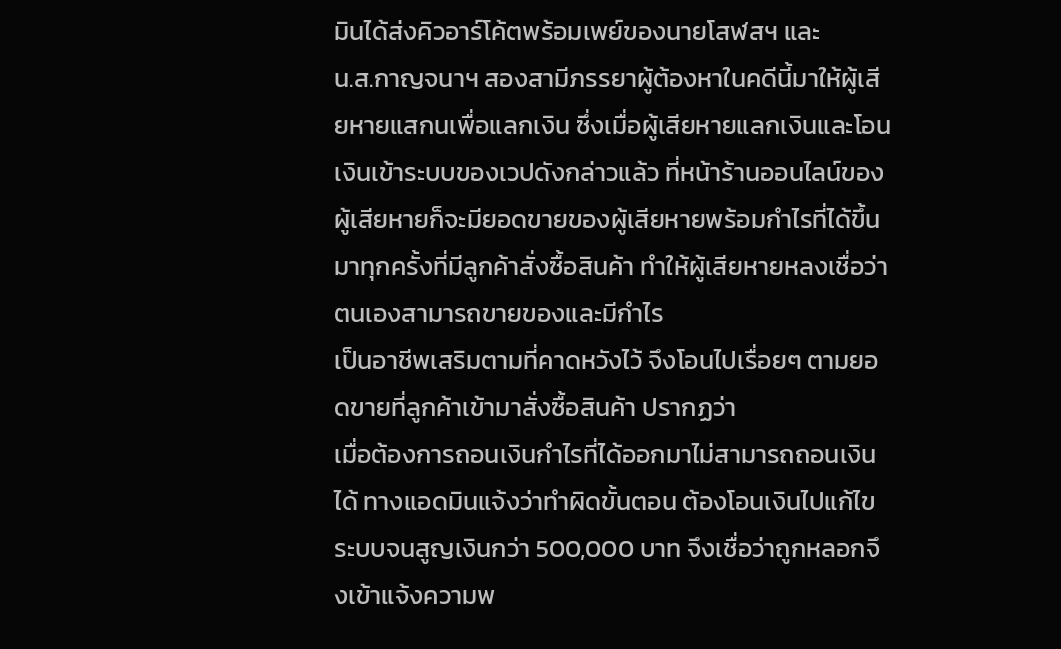มินได้ส่งคิวอาร์โค้ตพร้อมเพย์ของนายโสฬสฯ และ
น.ส.กาญจนาฯ สองสามีภรรยาผู้ต้องหาในคดีนี้มาให้ผู้เสียหายแสกนเพื่อแลกเงิน ซึ่งเมื่อผู้เสียหายแลกเงินและโอนเงินเข้าระบบของเวปดังกล่าวแล้ว ที่หน้าร้านออนไลน์ของผู้เสียหายก็จะมียอดขายของผู้เสียหายพร้อมกำไรที่ได้ขึ้นมาทุกครั้งที่มีลูกค้าสั่งซื้อสินค้า ทำให้ผู้เสียหายหลงเชื่อว่าตนเองสามารถขายของและมีกำไร
เป็นอาชีพเสริมตามที่คาดหวังไว้ จึงโอนไปเรื่อยๆ ตามยอดขายที่ลูกค้าเข้ามาสั่งซื้อสินค้า ปรากฏว่า
เมื่อต้องการถอนเงินกำไรที่ได้ออกมาไม่สามารถถอนเงินได้ ทางแอดมินแจ้งว่าทำผิดขั้นตอน ต้องโอนเงินไปแก้ไขระบบจนสูญเงินกว่า 500,000 บาท จึงเชื่อว่าถูกหลอกจึงเข้าแจ้งความพ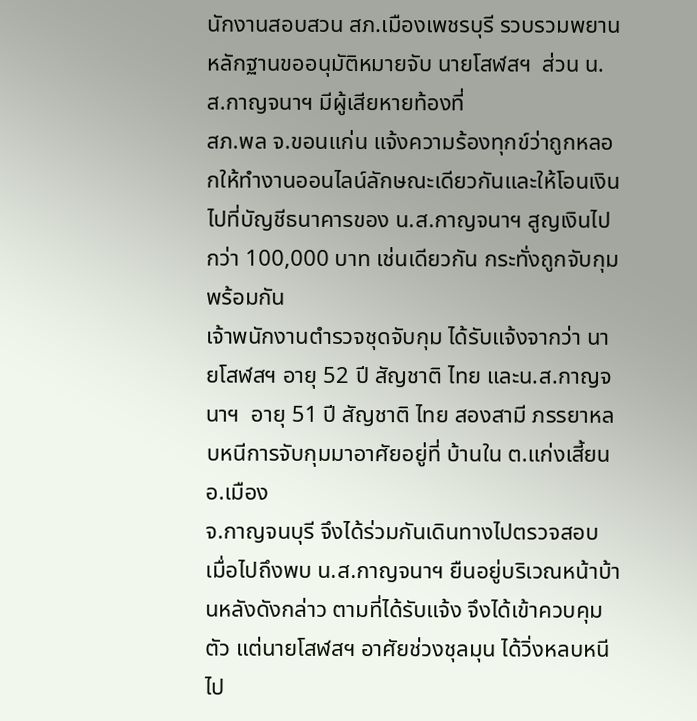นักงานสอบสวน สภ.เมืองเพชรบุรี รวบรวมพยานหลักฐานขออนุมัติหมายจับ นายโสฬสฯ  ส่วน น.ส.กาญจนาฯ มีผู้เสียหายท้องที่
สภ.พล จ.ขอนแก่น แจ้งความร้องทุกข์ว่าถูกหลอกให้ทำงานออนไลน์ลักษณะเดียวกันและให้โอนเงินไปที่บัญชีธนาคารของ น.ส.กาญจนาฯ สูญเงินไปกว่า 100,000 บาท เช่นเดียวกัน กระทั่งถูกจับกุมพร้อมกัน
เจ้าพนักงานตำรวจชุดจับกุม ได้รับแจ้งจากว่า นายโสฬสฯ อายุ 52 ปี สัญชาติ ไทย และน.ส.กาญจนาฯ  อายุ 51 ปี สัญชาติ ไทย สองสามี ภรรยาหลบหนีการจับกุมมาอาศัยอยู่ที่ บ้านใน ต.แก่งเสี้ยน อ.เมือง
จ.กาญจนบุรี จึงได้ร่วมกันเดินทางไปตรวจสอบ เมื่อไปถึงพบ น.ส.กาญจนาฯ ยืนอยู่บริเวณหน้าบ้านหลังดังกล่าว ตามที่ได้รับแจ้ง จึงได้เข้าควบคุมตัว แต่นายโสฬสฯ อาศัยช่วงชุลมุน ได้วิ่งหลบหนีไป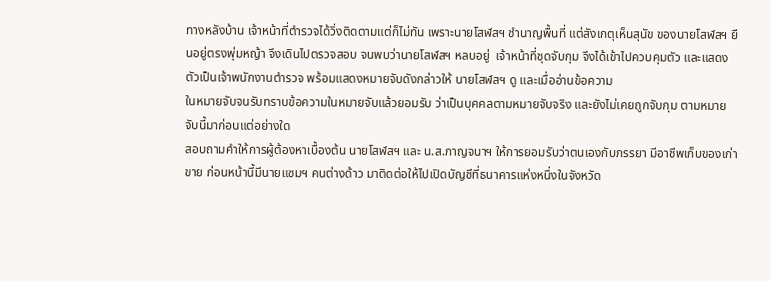ทางหลังบ้าน เจ้าหน้าที่ตำรวจได้วิ่งติดตามแต่ก็ไม่ทัน เพราะนายโสฬสฯ ชำนาญพื้นที่ แต่สังเกตุเห็นสุนัข ของนายโสฬสฯ ยืนอยู่ตรงพุ่มหญ้า จึงเดินไปตรวจสอบ จนพบว่านายโสฬสฯ หลบอยู่  เจ้าหน้าที่ชุดจับกุม จึงได้เข้าไปควบคุมตัว และแสดงตัวเป็นเจ้าพนักงานตำรวจ พร้อมแสดงหมายจับดังกล่าวให้ นายโสฬสฯ ดู และเมื่ออ่านข้อความ
ในหมายจับจนรับทราบข้อความในหมายจับแล้วยอมรับ ว่าเป็นบุคคลตามหมายจับจริง และยังไม่เคยถูกจับกุม ตามหมายจับนี้มาก่อนแต่อย่างใด
สอบถามคำให้การผู้ต้องหาเบื้องต้น นายโสฬสฯ และ น.ส.กาญจนาฯ ให้การยอมรับว่าตนเองกับภรรยา มีอาชีพเก็บของเก่าขาย ก่อนหน้านี้มีนายแซมฯ คนต่างด้าว มาติดต่อให้ไปเปิดบัญชีที่ธนาคารแห่งหนึ่งในจังหวัด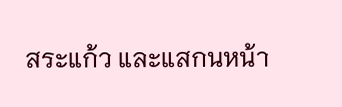สระแก้ว และแสกนหน้า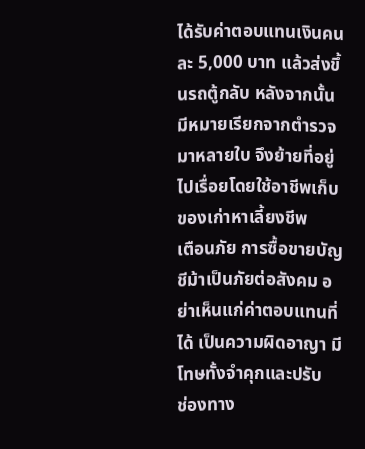ได้รับค่าตอบแทนเงินคนละ 5,000 บาท แล้วส่งขึ้นรถตู้กลับ หลังจากนั้น
มีหมายเรียกจากตำรวจมาหลายใบ จึงย้ายที่อยู่ไปเรื่อยโดยใช้อาชีพเก็บของเก่าหาเลี้ยงชีพ
เตือนภัย การซื้อขายบัญชีม้าเป็นภัยต่อสังคม อย่าเห็นแก่ค่าตอบแทนที่ได้ เป็นความผิดอาญา มีโทษทั้งจำคุกและปรับ
ช่องทาง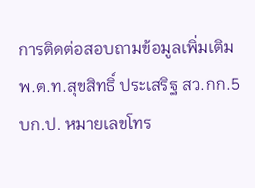การติดต่อสอบถามข้อมูลเพิ่มเติม พ.ต.ท.สุขสิทธิ์ ประเสริฐ สว.กก.5 บก.ป. หมายเลขโทร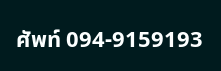ศัพท์ 094-9159193